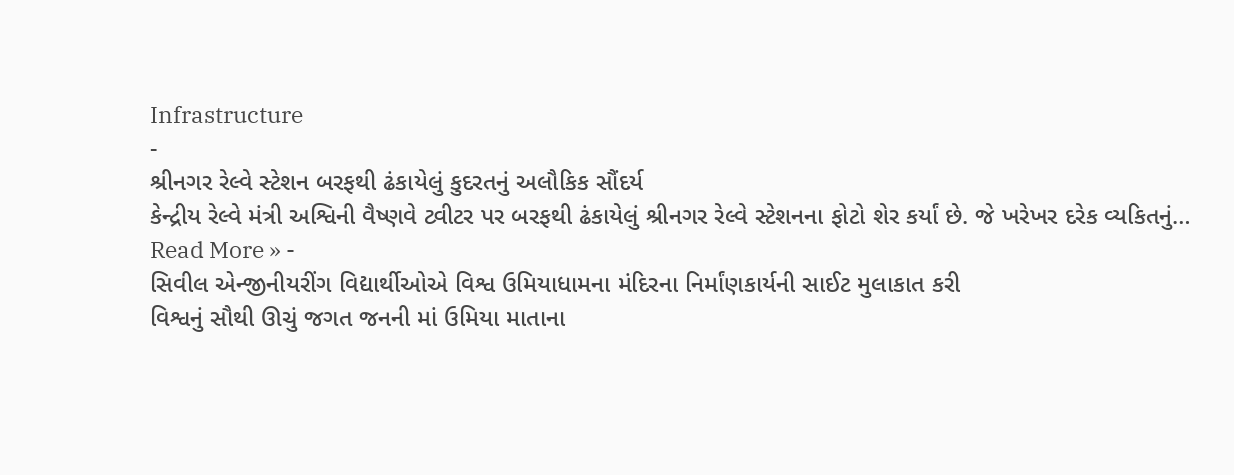Infrastructure
-
શ્રીનગર રેલ્વે સ્ટેશન બરફથી ઢંકાયેલું કુદરતનું અલૌકિક સૌંદર્ય
કેન્દ્રીય રેલ્વે મંત્રી અશ્વિની વૈષ્ણવે ટ્વીટર પર બરફથી ઢંકાયેલું શ્રીનગર રેલ્વે સ્ટેશનના ફોટો શેર કર્યાં છે. જે ખરેખર દરેક વ્યકિતનું…
Read More » -
સિવીલ એન્જીનીયરીંગ વિદ્યાર્થીઓએ વિશ્વ ઉમિયાધામના મંદિરના નિર્માંણકાર્યની સાઈટ મુલાકાત કરી
વિશ્વનું સૌથી ઊચું જગત જનની માં ઉમિયા માતાના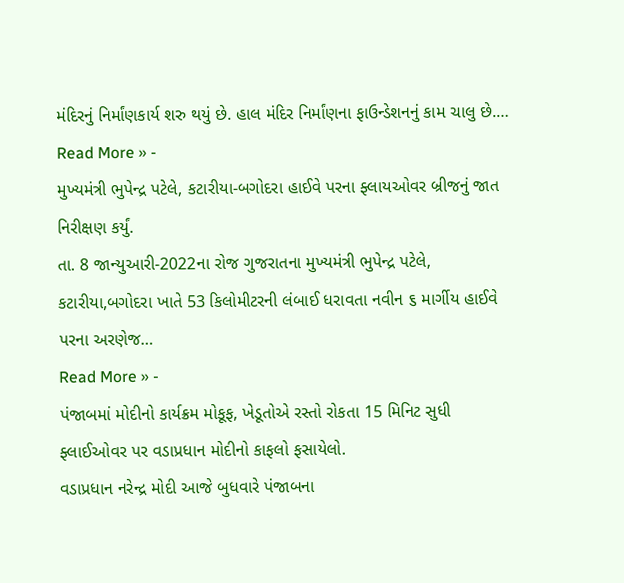મંદિરનું નિર્માંણકાર્ય શરુ થયું છે. હાલ મંદિર નિર્માંણના ફાઉન્ડેશનનું કામ ચાલુ છે.…
Read More » -
મુખ્યમંત્રી ભુપેન્દ્ર પટેલે, કટારીયા-બગોદરા હાઈવે પરના ફ્લાયઓવર બ્રીજનું જાત નિરીક્ષણ કર્યું.
તા. 8 જાન્યુઆરી-2022ના રોજ ગુજરાતના મુખ્યમંત્રી ભુપેન્દ્ર પટેલે, કટારીયા,બગોદરા ખાતે 53 કિલોમીટરની લંબાઈ ધરાવતા નવીન ૬ માર્ગીય હાઈવે પરના અરણેજ…
Read More » -
પંજાબમાં મોદીનો કાર્યક્રમ મોકૂફ, ખેડૂતોએ રસ્તો રોકતા 15 મિનિટ સુધી ફ્લાઈઓવર પર વડાપ્રધાન મોદીનો કાફલો ફસાયેલો.
વડાપ્રધાન નરેન્દ્ર મોદી આજે બુધવારે પંજાબના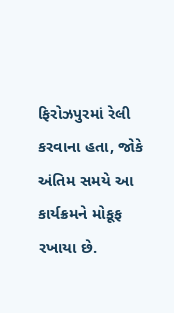ફિરોઝપુરમાં રેલી કરવાના હતા, જોકે અંતિમ સમયે આ કાર્યક્રમને મોકૂફ રખાયા છે.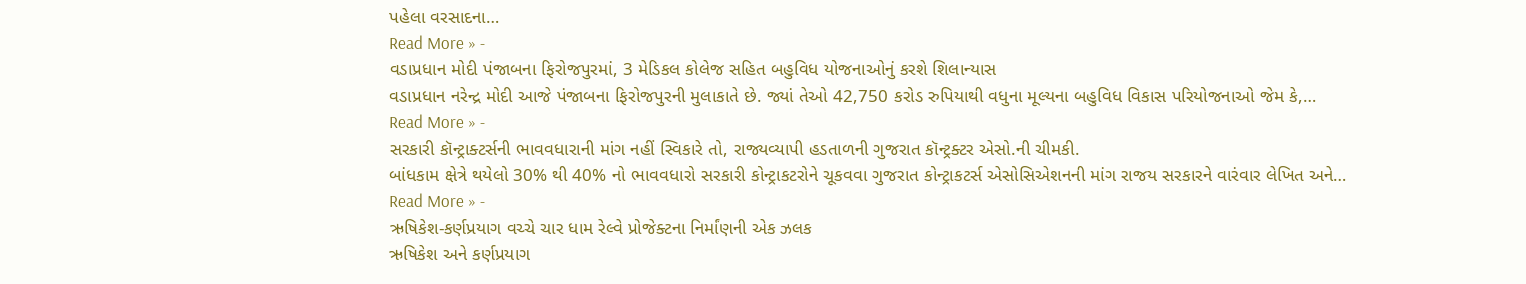પહેલા વરસાદના…
Read More » -
વડાપ્રધાન મોદી પંજાબના ફિરોજપુરમાં, 3 મેડિકલ કોલેજ સહિત બહુવિધ યોજનાઓનું કરશે શિલાન્યાસ
વડાપ્રધાન નરેન્દ્ર મોદી આજે પંજાબના ફિરોજપુરની મુલાકાતે છે. જ્યાં તેઓ 42,750 કરોડ રુપિયાથી વધુના મૂલ્યના બહુવિધ વિકાસ પરિયોજનાઓ જેમ કે,…
Read More » -
સરકારી કૉન્ટ્રાક્ટર્સની ભાવવધારાની માંગ નહીં સ્વિકારે તો, રાજ્યવ્યાપી હડતાળની ગુજરાત કૉન્ટ્રક્ટર એસો.ની ચીમકી.
બાંધકામ ક્ષેત્રે થયેલો 30% થી 40% નો ભાવવધારો સરકારી કોન્ટ્રાકટરોને ચૂકવવા ગુજરાત કોન્ટ્રાકટર્સ એસોસિએશનની માંગ રાજય સરકારને વારંવાર લેખિત અને…
Read More » -
ઋષિકેશ-કર્ણપ્રયાગ વચ્ચે ચાર ધામ રેલ્વે પ્રોજેક્ટના નિર્માંણની એક ઝલક
ઋષિકેશ અને કર્ણપ્રયાગ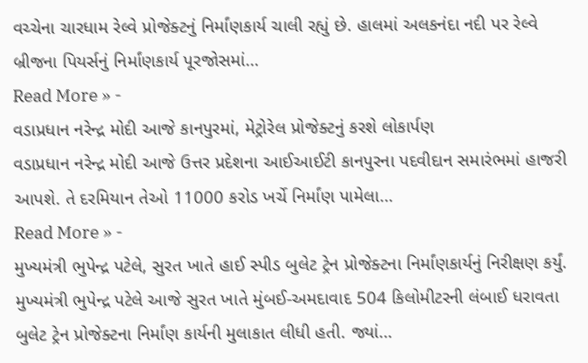વચ્ચેના ચારધામ રેલ્વે પ્રોજેક્ટનું નિર્માંણકાર્ય ચાલી રહ્યું છે. હાલમાં અલકનંદા નદી પર રેલ્વે બ્રીજના પિયર્સનું નિર્માંણકાર્ય પૂરજોસમાં…
Read More » -
વડાપ્રધાન નરેન્દ્ર મોદી આજે કાનપુરમાં, મેટ્રોરેલ પ્રોજેક્ટનું કરશે લોકાર્પણ
વડાપ્રધાન નરેન્દ્ર મોદી આજે ઉત્તર પ્રદેશના આઈઆઈટી કાનપુરના પદવીદાન સમારંભમાં હાજરી આપશે. તે દરમિયાન તેઓ 11000 કરોડ ખર્ચે નિર્માંણ પામેલા…
Read More » -
મુખ્યમંત્રી ભુપેન્દ્ર પટેલે, સુરત ખાતે હાઈ સ્પીડ બુલેટ ટ્રેન પ્રોજેક્ટના નિર્માંણકાર્યનું નિરીક્ષણ કર્યું.
મુખ્યમંત્રી ભુપેન્દ્ર પટેલે આજે સુરત ખાતે મુંબઈ-અમદાવાદ 504 કિલોમીટરની લંબાઈ ધરાવતા બુલેટ ટ્રેન પ્રોજેક્ટના નિર્માંણ કાર્યની મુલાકાત લીધી હતી. જ્યાં…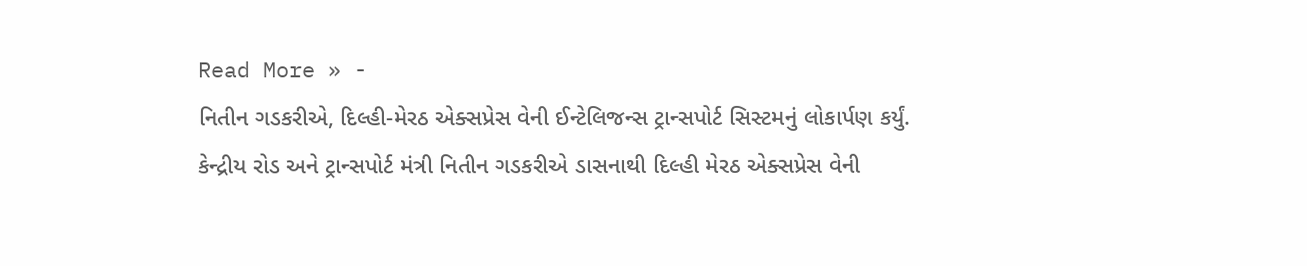Read More » -
નિતીન ગડકરીએ, દિલ્હી-મેરઠ એક્સપ્રેસ વેની ઈન્ટેલિજન્સ ટ્રાન્સપોર્ટ સિસ્ટમનું લોકાર્પણ કર્યું.
કેન્દ્રીય રોડ અને ટ્રાન્સપોર્ટ મંત્રી નિતીન ગડકરીએ ડાસનાથી દિલ્હી મેરઠ એક્સપ્રેસ વેની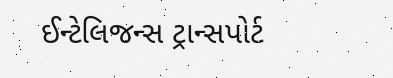ઈન્ટેલિજન્સ ટ્રાન્સપોર્ટ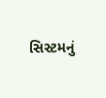સિસ્ટમનું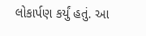લોકાર્પણ કર્યું હતું. આ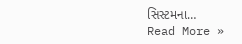સિસ્ટમના…
Read More »